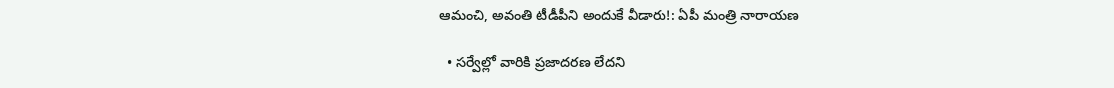ఆమంచి, అవంతి టీడీపీని అందుకే వీడారు!: ఏపీ మంత్రి నారాయణ

  • సర్వేల్లో వారికి ప్రజాదరణ లేదని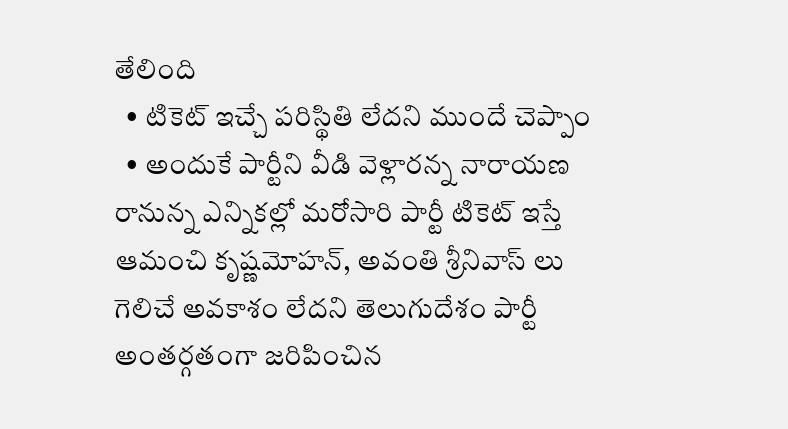తేలింది
  • టికెట్ ఇచ్చే పరిస్థితి లేదని ముందే చెప్పాం
  • అందుకే పార్టీని వీడి వెళ్లారన్న నారాయణ
రానున్న ఎన్నికల్లో మరోసారి పార్టీ టికెట్ ఇస్తే ఆమంచి కృష్ణమోహన్, అవంతి శ్రీనివాస్ లు గెలిచే అవకాశం లేదని తెలుగుదేశం పార్టీ అంతర్గతంగా జరిపించిన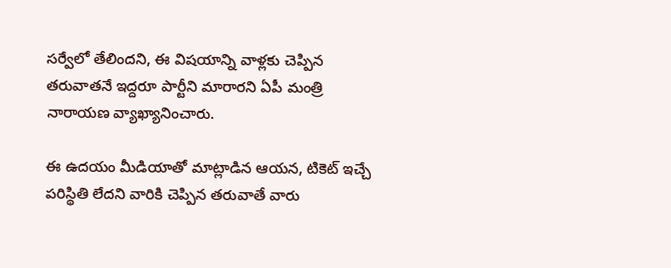సర్వేలో తేలిందని, ఈ విషయాన్ని వాళ్లకు చెప్పిన తరువాతనే ఇద్దరూ పార్టీని మారారని ఏపీ మంత్రి నారాయణ వ్యాఖ్యానించారు.

ఈ ఉదయం మీడియాతో మాట్లాడిన ఆయన, టికెట్ ఇచ్చే పరిస్థితి లేదని వారికి చెప్పిన తరువాతే వారు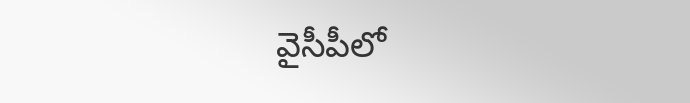వైసీపీలో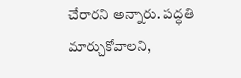చేరారని అన్నారు. పద్ధతి మార్చుకోవాలని,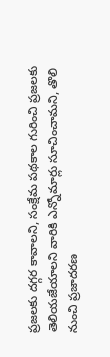ప్రజలకు దగ్గర కావాలని, సంక్షేమ పథకాల గురించి ప్రజలకు తెలియజేయాలని వారికి ఎన్నోమార్లు సూచించామని, తొలి నుంచి ప్రజాదరణ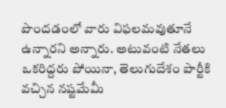పొందడంలో వారు విఫలమవుతూనే ఉన్నారని అన్నారు. అటువంటి నేతలు ఒకరిద్దరు పోయినా, తెలుగుదేశం పార్టీకి వచ్చిన నష్టమేమీ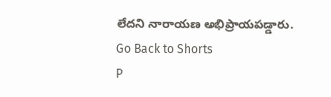లేదని నారాయణ అభిప్రాయపడ్డారు.
Go Back to Shorts
P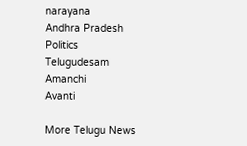narayana
Andhra Pradesh
Politics
Telugudesam
Amanchi
Avanti

More Telugu News